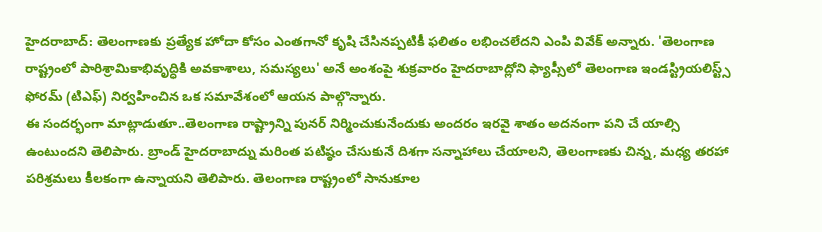హైదరాబాద్: తెలంగాణకు ప్రత్యేక హోదా కోసం ఎంతగానో కృషి చేసినప్పటికీ ఫలితం లభించలేదని ఎంపి వివేక్ అన్నారు. 'తెలంగాణ రాష్ట్రంలో పారిశ్రామికాభివృద్ధికి అవకాశాలు, సమస్యలు' అనే అంశంపై శుక్రవారం హైదరాబాద్లోని ఫ్యాప్సీలో తెలంగాణ ఇండస్ట్రియలిస్ట్స్ ఫోరమ్ (టిఎఫ్) నిర్వహించిన ఒక సమావేశంలో ఆయన పాల్గొన్నారు.
ఈ సందర్భంగా మాట్లాడుతూ..తెలంగాణ రాష్ట్రాన్ని పునర్ నిర్మించుకునేందుకు అందరం ఇరవై శాతం అదనంగా పని చే యాల్సి ఉంటుందని తెలిపారు. బ్రాండ్ హైదరాబాద్ను మరింత పటిష్ఠం చేసుకునే దిశగా సన్నాహాలు చేయాలని, తెలంగాణకు చిన్న, మధ్య తరహా పరిశ్రమలు కీలకంగా ఉన్నాయని తెలిపారు. తెలంగాణ రాష్ట్రంలో సానుకూల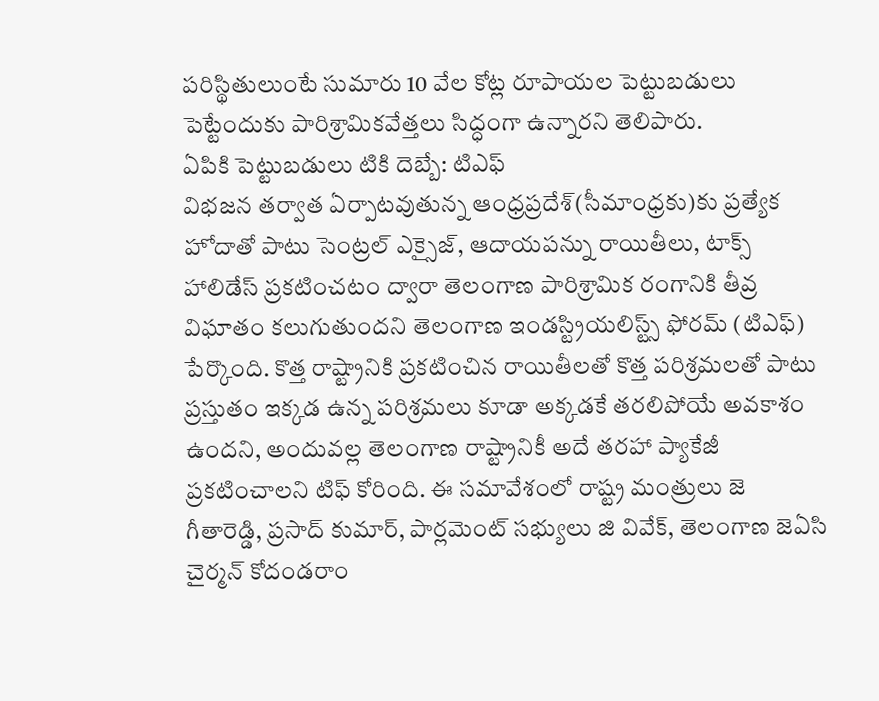పరిస్థితులుంటే సుమారు 10 వేల కోట్ల రూపాయల పెట్టుబడులు పెట్టేందుకు పారిశ్రామికవేత్తలు సిద్ధంగా ఉన్నారని తెలిపారు.
ఏపికి పెట్టుబడులు టికి దెబ్బే: టిఎఫ్
విభజన తర్వాత ఏర్పాటవుతున్న ఆంధ్రప్రదేశ్(సీమాంధ్రకు)కు ప్రత్యేక హోదాతో పాటు సెంట్రల్ ఎక్సైజ్, ఆదాయపన్ను రాయితీలు, టాక్స్ హాలిడేస్ ప్రకటించటం ద్వారా తెలంగాణ పారిశ్రామిక రంగానికి తీవ్ర విఘాతం కలుగుతుందని తెలంగాణ ఇండస్ట్రియలిస్ట్స్ ఫోరమ్ (టిఎఫ్) పేర్కొంది. కొత్త రాష్ట్రానికి ప్రకటించిన రాయితీలతో కొత్త పరిశ్రమలతో పాటు ప్రస్తుతం ఇక్కడ ఉన్న పరిశ్రమలు కూడా అక్కడకే తరలిపోయే అవకాశం ఉందని, అందువల్ల తెలంగాణ రాష్ట్రానికీ అదే తరహా ప్యాకేజీ ప్రకటించాలని టిఫ్ కోరింది. ఈ సమావేశంలో రాష్ట్ర మంత్రులు జె గీతారెడ్డి, ప్రసాద్ కుమార్, పార్లమెంట్ సభ్యులు జి వివేక్, తెలంగాణ జెఏసి చైర్మన్ కోదండరాం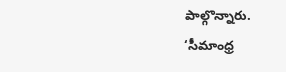పాల్గొన్నారు.
‘సీమాంధ్ర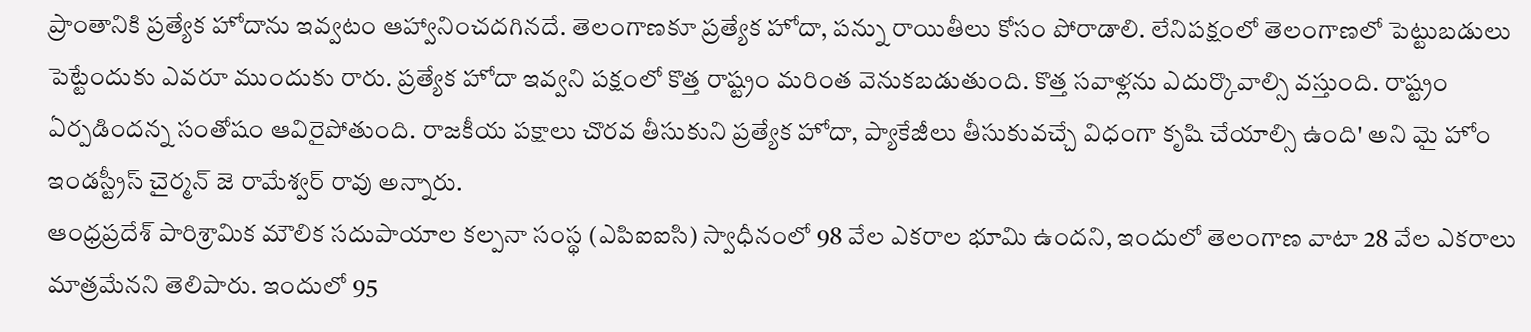ప్రాంతానికి ప్రత్యేక హోదాను ఇవ్వటం ఆహ్వానించదగినదే. తెలంగాణకూ ప్రత్యేక హోదా, పన్ను రాయితీలు కోసం పోరాడాలి. లేనిపక్షంలో తెలంగాణలో పెట్టుబడులు పెట్టేందుకు ఎవరూ ముందుకు రారు. ప్రత్యేక హోదా ఇవ్వని పక్షంలో కొత్త రాష్ట్రం మరింత వెనుకబడుతుంది. కొత్త సవాళ్లను ఎదుర్కొవాల్సి వస్తుంది. రాష్ట్రం ఏర్పడిందన్న సంతోషం ఆవిరైపోతుంది. రాజకీయ పక్షాలు చొరవ తీసుకుని ప్రత్యేక హోదా, ప్యాకేజీలు తీసుకువచ్చే విధంగా కృషి చేయాల్సి ఉంది' అని మై హోం ఇండస్ట్రీస్ చైర్మన్ జె రామేశ్వర్ రావు అన్నారు.
ఆంధ్రప్రదేశ్ పారిశ్రామిక మౌలిక సదుపాయాల కల్పనా సంస్థ (ఎపిఐఐసి) స్వాధీనంలో 98 వేల ఎకరాల భూమి ఉందని, ఇందులో తెలంగాణ వాటా 28 వేల ఎకరాలు మాత్రమేనని తెలిపారు. ఇందులో 95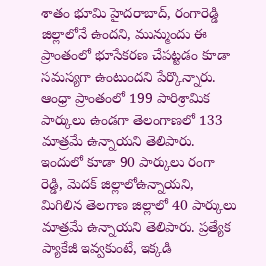శాతం భూమి హైదరాబాద్, రంగారెడ్డి జిల్లాలోనే ఉందని, మున్ముందు ఈ ప్రాంతంలో భూసేకరణ చేపట్టడం కూడా సమస్యగా ఉంటుందని పేర్కొన్నారు.
ఆంధ్రా ప్రాంతంలో 199 పారిశ్రామిక పార్కులు ఉండగా తెలంగాణలో 133 మాత్రమే ఉన్నాయని తెలిపారు. ఇందులో కూడా 90 పార్కులు రంగా రెడ్డి, మెదక్ జిల్లాలోఉన్నాయని, మిగిలిన తెలగాణ జిల్లాలో 40 పార్కులు మాత్రమే ఉన్నాయని తెలిపారు. ప్రత్యేక ప్యాకేజీ ఇవ్వకుంటే, ఇక్కడి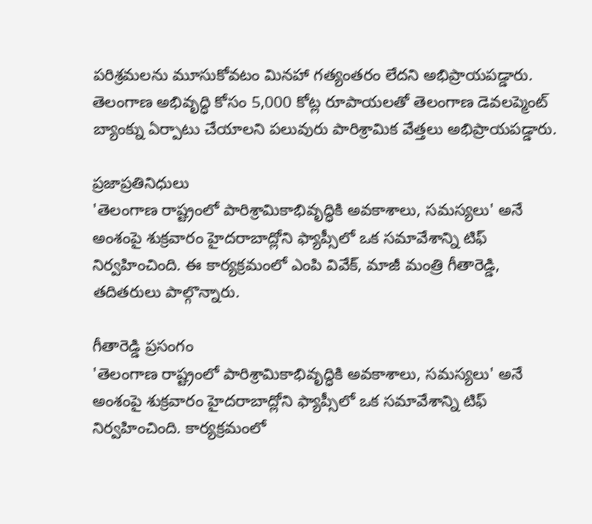పరిశ్రమలను మూసుకోవటం మినహా గత్యంతరం లేదని అభిప్రాయపడ్డారు. తెలంగాణ అభివృద్ధి కోసం 5,000 కోట్ల రూపాయలతో తెలంగాణ డెవలప్మెంట్ బ్యాంక్ను ఏర్పాటు చేయాలని పలువురు పారిశ్రామిక వేత్తలు అభిప్రాయపడ్డారు.

ప్రజాప్రతినిధులు
'తెలంగాణ రాష్ట్రంలో పారిశ్రామికాభివృద్ధికి అవకాశాలు, సమస్యలు' అనే అంశంపై శుక్రవారం హైదరాబాద్లోని ఫ్యాప్సీలో ఒక సమావేశాన్ని టిఫ్ నిర్వహించింది. ఈ కార్యక్రమంలో ఎంపి వివేక్, మాజీ మంత్రి గీతారెడ్డి, తదితరులు పాల్గొన్నారు.

గీతారెడ్డి ప్రసంగం
'తెలంగాణ రాష్ట్రంలో పారిశ్రామికాభివృద్ధికి అవకాశాలు, సమస్యలు' అనే అంశంపై శుక్రవారం హైదరాబాద్లోని ఫ్యాప్సీలో ఒక సమావేశాన్ని టిఫ్ నిర్వహించింది. కార్యక్రమంలో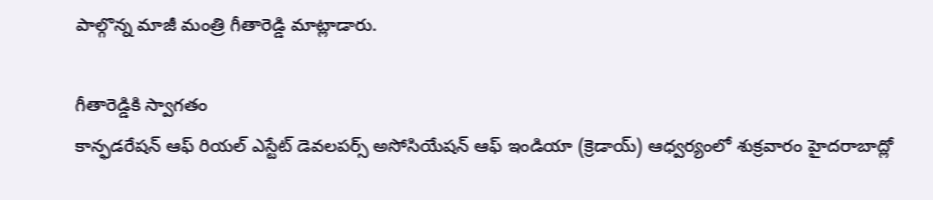పాల్గొన్న మాజీ మంత్రి గీతారెడ్డి మాట్లాడారు.

గీతారెడ్డికి స్వాగతం
కాన్ఫడరేషన్ ఆఫ్ రియల్ ఎస్టేట్ డెవలపర్స్ అసోసియేషన్ ఆఫ్ ఇండియా (క్రెడాయ్) ఆధ్వర్యంలో శుక్రవారం హైదరాబాద్లో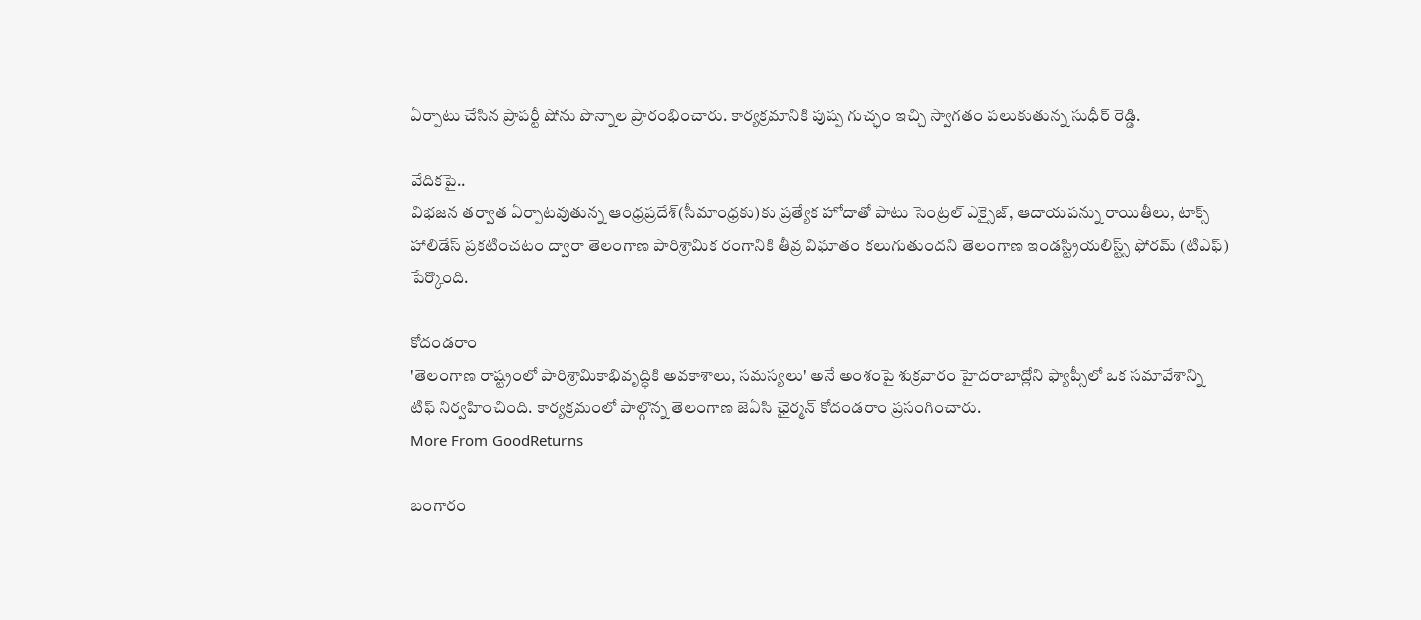ఏర్పాటు చేసిన ప్రాపర్టీ షోను పొన్నాల ప్రారంభించారు. కార్యక్రమానికి పుష్ప గుచ్ఛం ఇచ్చి స్వాగతం పలుకుతున్న సుధీర్ రెడ్డి.

వేదికపై..
విభజన తర్వాత ఏర్పాటవుతున్న ఆంధ్రప్రదేశ్(సీమాంధ్రకు)కు ప్రత్యేక హోదాతో పాటు సెంట్రల్ ఎక్సైజ్, ఆదాయపన్ను రాయితీలు, టాక్స్ హాలిడేస్ ప్రకటించటం ద్వారా తెలంగాణ పారిశ్రామిక రంగానికి తీవ్ర విఘాతం కలుగుతుందని తెలంగాణ ఇండస్ట్రియలిస్ట్స్ ఫోరమ్ (టిఎఫ్) పేర్కొంది.

కోదండరాం
'తెలంగాణ రాష్ట్రంలో పారిశ్రామికాభివృద్ధికి అవకాశాలు, సమస్యలు' అనే అంశంపై శుక్రవారం హైదరాబాద్లోని ఫ్యాప్సీలో ఒక సమావేశాన్ని టిఫ్ నిర్వహించింది. కార్యక్రమంలో పాల్గొన్న తెలంగాణ జెఏసి ఛైర్మన్ కోదండరాం ప్రసంగించారు.
More From GoodReturns

బంగారం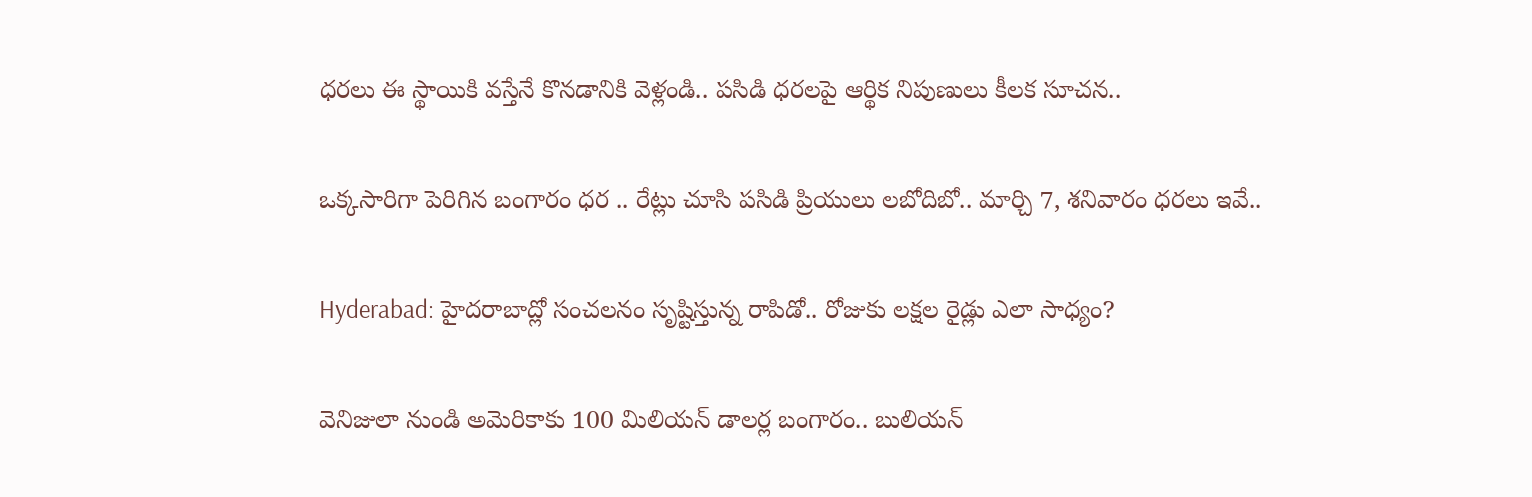ధరలు ఈ స్థాయికి వస్తేనే కొనడానికి వెళ్లండి.. పసిడి ధరలపై ఆర్థిక నిపుణులు కీలక సూచన..

ఒక్కసారిగా పెరిగిన బంగారం ధర .. రేట్లు చూసి పసిడి ప్రియులు లబోదిబో.. మార్చి 7, శనివారం ధరలు ఇవే..

Hyderabad: హైదరాబాద్లో సంచలనం సృష్టిస్తున్న రాపిడో.. రోజుకు లక్షల రైడ్లు ఎలా సాధ్యం?

వెనిజులా నుండి అమెరికాకు 100 మిలియన్ డాలర్ల బంగారం.. బులియన్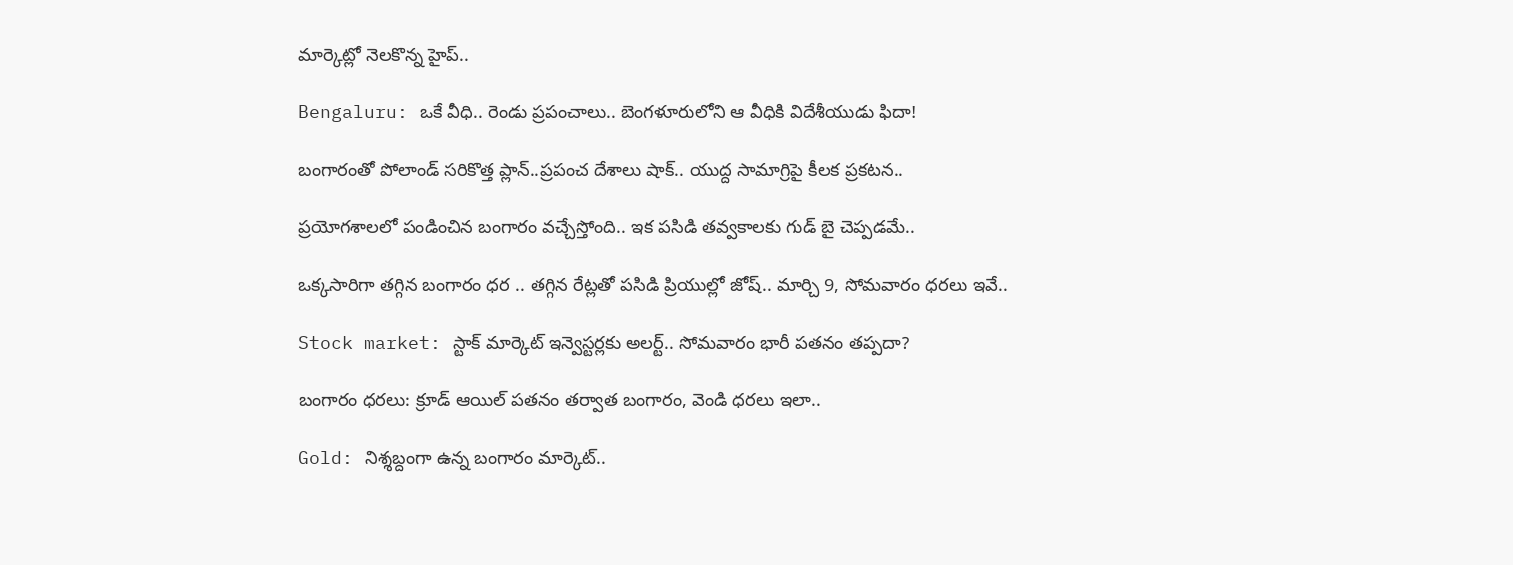మార్కెట్లో నెలకొన్న హైప్..

Bengaluru: ఒకే వీధి.. రెండు ప్రపంచాలు.. బెంగళూరులోని ఆ వీధికి విదేశీయుడు ఫిదా!

బంగారంతో పోలాండ్ సరికొత్త ప్లాన్..ప్రపంచ దేశాలు షాక్.. యుద్ద సామాగ్రిపై కీలక ప్రకటన..

ప్రయోగశాలలో పండించిన బంగారం వచ్చేస్తోంది.. ఇక పసిడి తవ్వకాలకు గుడ్ బై చెప్పడమే..

ఒక్కసారిగా తగ్గిన బంగారం ధర .. తగ్గిన రేట్లతో పసిడి ప్రియుల్లో జోష్.. మార్చి 9, సోమవారం ధరలు ఇవే..

Stock market: స్టాక్ మార్కెట్ ఇన్వెస్టర్లకు అలర్ట్.. సోమవారం భారీ పతనం తప్పదా?

బంగారం ధరలు: క్రూడ్ ఆయిల్ పతనం తర్వాత బంగారం, వెండి ధరలు ఇలా..

Gold: నిశ్శబ్దంగా ఉన్న బంగారం మార్కెట్..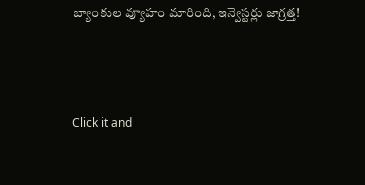బ్యాంకుల వ్యూహం మారింది, ఇన్వెస్టర్లు జాగ్రత్త!



Click it and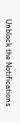Unblock the Notifications